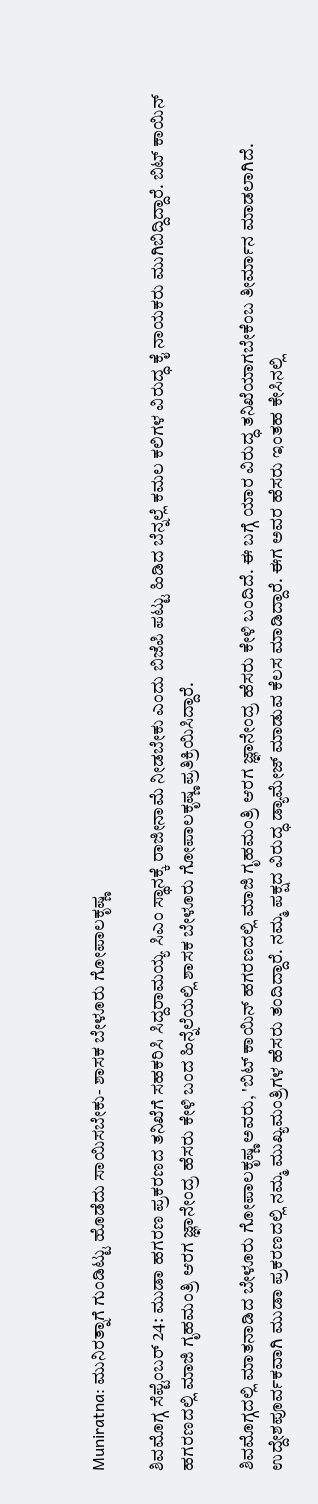Muniratna: ಮುನಿರತ್ನಾಗೆ ಗುಂಡಿಟ್ಟು ಹೊಡೆದು ಸಾಯಿಸಬೇಕು- ಶಾಸಕ ಬೇಳೂರು ಗೋಪಾಲಕೃಷ್ಣ

ಶಿವಮೊಗ್ಗ ಸೆಪ್ಟೆಂಬರ್ 24: ಮುಡಾ ಹಗರಣ ಪ್ರಕರಣದ ತನಿಖೆಗೆ ಸಹಕರಿಸಿ ಸಿದ್ದರಾಮಯ್ಯ ಸಿಎಂ ಸ್ಥಾನಕ್ಕೆ ರಾಜೀನಾಮೆ ನೀಡಬೇಕು ಎಂದು ಬಿಜೆಪಿ ಪಟ್ಟು ಹಿಡಿದ ಬೆನ್ನಲ್ಲೆ ಕಮಲ ಕಲಿಗಳ ವಿರುದ್ಧ ಕೈ ನಾಯಕರು ಮುಗಿಬಿದ್ದಿದ್ದಾರೆ. ಬಿಟ್ ಕಾಯಿನ್ ಹಗರಣದಲ್ಲಿ ಮಾಜಿ ಗೃಹಮಂತ್ರಿ ಆರಗ ಜ್ಞಾನೇಂದ್ರ ಹೆಸರು ಕೇಳಿ ಬಂದ ಹಿನ್ನೆಲೆಯಲ್ಲಿ ಶಾಸಕ ಬೇಳೂರು ಗೋಪಾಲಕೃಷ್ಣ ಪ್ರತಿಕ್ರಿಯಿಸಿದ್ದಾರೆ.

ಶಿವಮೊಗ್ಗದಲ್ಲಿ ಮಾತನಾಡಿದ ಬೇಳೂರು ಗೋಪಾಲಕೃಷ್ಣ ಅವರು, 'ಬಿಟ್ ಕಾಯಿನ್ ಹಗರಣದಲ್ಲಿ ಮಾಜಿ ಗೃಹಮಂತ್ರಿ ಆರಗ ಜ್ಞಾನೇಂದ್ರ ಹೆಸರು ಕೇಳಿ ಬಂದಿದೆ. ಈ ಬಗ್ಗೆ ಯಾರ ವಿರುದ್ಧ ತನಿಖೆಯಾಗಬೇಕೆಂಬ ತೀರ್ಮಾನ ಮಾಡಲಾಗಿದೆ. ಉದ್ದೇಶಪೂರ್ವಕವಾಗಿ ಮುಡಾ ಪ್ರಕರಣದಲ್ಲಿ ನಮ್ಮ ಮುಖ್ಯಮಂತ್ರಿಗಳ ಹೆಸರು ತಂದಿದ್ದಾರೆ. ನಮ್ಮ ಪಕ್ಷದ ವಿರುದ್ಧ ಡ್ಯಾಮೇಜ್ ಮಾಡುವ ಕೆಲಸ ಮಾಡಿದ್ದಾರೆ. ಈಗ ಅವರ ಹೆಸರು ಇಂತಹ ಕೇಸಿನಲ್ಲಿ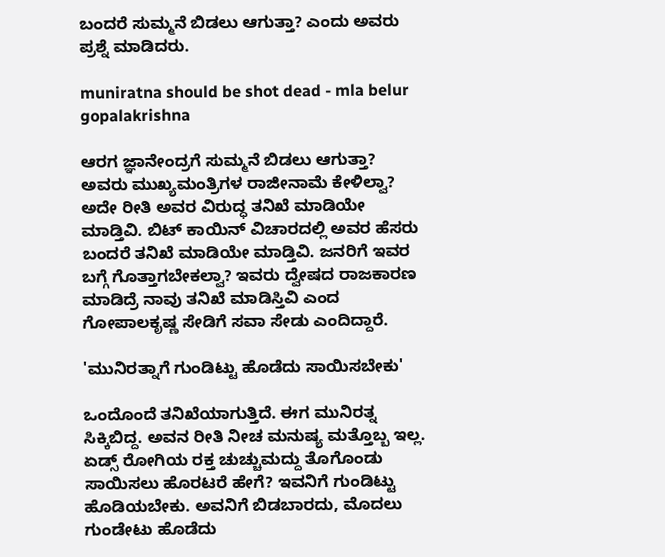ಬಂದರೆ ಸುಮ್ಮನೆ ಬಿಡಲು ಆಗುತ್ತಾ? ಎಂದು ಅವರು ಪ್ರಶ್ನೆ ಮಾಡಿದರು.

muniratna should be shot dead - mla belur gopalakrishna

ಆರಗ ಜ್ಞಾನೇಂದ್ರಗೆ ಸುಮ್ಮನೆ ಬಿಡಲು ಆಗುತ್ತಾ? ಅವರು ಮುಖ್ಯಮಂತ್ರಿಗಳ ರಾಜೀನಾಮೆ ಕೇಳಿಲ್ವಾ? ಅದೇ ರೀತಿ ಅವರ ವಿರುದ್ಧ ತನಿಖೆ ಮಾಡಿಯೇ ಮಾಡ್ತಿವಿ. ಬಿಟ್ ಕಾಯಿನ್ ವಿಚಾರದಲ್ಲಿ ಅವರ ಹೆಸರು ಬಂದರೆ ತನಿಖೆ ಮಾಡಿಯೇ ಮಾಡ್ತಿವಿ. ಜನರಿಗೆ ಇವರ ಬಗ್ಗೆ ಗೊತ್ತಾಗಬೇಕಲ್ವಾ? ಇವರು ದ್ವೇಷದ ರಾಜಕಾರಣ ಮಾಡಿದ್ರೆ ನಾವು ತನಿಖೆ ಮಾಡಿಸ್ತಿವಿ ಎಂದ ಗೋಪಾಲಕೃಷ್ಣ ಸೇಡಿಗೆ ಸವಾ ಸೇಡು ಎಂದಿದ್ದಾರೆ.

'ಮುನಿರತ್ನಾಗೆ ಗುಂಡಿಟ್ಟು ಹೊಡೆದು ಸಾಯಿಸಬೇಕು'

ಒಂದೊಂದೆ ತನಿಖೆಯಾಗುತ್ತಿದೆ. ಈಗ ಮುನಿರತ್ನ ಸಿಕ್ಕಿಬಿದ್ದ. ಅವನ ರೀತಿ ನೀಚ ಮನುಷ್ಯ ಮತ್ತೊಬ್ಬ ಇಲ್ಲ. ಏಡ್ಸ್ ರೋಗಿಯ ರಕ್ತ ಚುಚ್ಚುಮದ್ದು ತೊಗೊಂಡು ಸಾಯಿಸಲು ಹೊರಟರೆ ಹೇಗೆ? ಇವನಿಗೆ ಗುಂಡಿಟ್ಟು ಹೊಡಿಯಬೇಕು. ಅವನಿಗೆ ಬಿಡಬಾರದು, ಮೊದಲು ಗುಂಡೇಟು ಹೊಡೆದು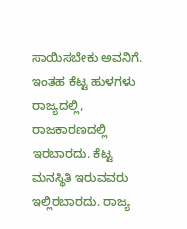ಸಾಯಿಸಬೇಕು ಅವನಿಗೆ. ಇಂತಹ ಕೆಟ್ಟ ಹುಳಗಳು ರಾಜ್ಯದಲ್ಲಿ, ರಾಜಕಾರಣದಲ್ಲಿ ಇರಬಾರದು. ಕೆಟ್ಟ ಮನಸ್ಥಿತಿ ಇರುವವರು ಇಲ್ಲಿರಬಾರದು. ರಾಜ್ಯ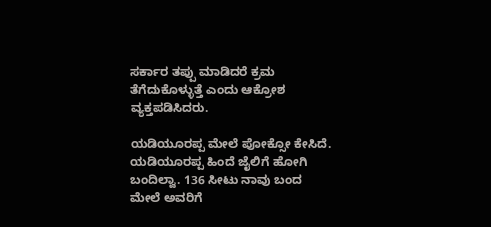ಸರ್ಕಾರ ತಪ್ಪು ಮಾಡಿದರೆ ಕ್ರಮ ತೆಗೆದುಕೊಳ್ಳುತ್ತೆ ಎಂದು ಆಕ್ರೋಶ ವ್ಯಕ್ತಪಡಿಸಿದರು.

ಯಡಿಯೂರಪ್ಪ ಮೇಲೆ ಪೋಕ್ಸೋ ಕೇಸಿದೆ. ಯಡಿಯೂರಪ್ಪ ಹಿಂದೆ ಜೈಲಿಗೆ ಹೋಗಿ ಬಂದಿಲ್ವಾ. 136 ಸೀಟು ನಾವು ಬಂದ ಮೇಲೆ ಅವರಿಗೆ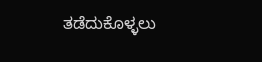ತಡೆದುಕೊಳ್ಳಲು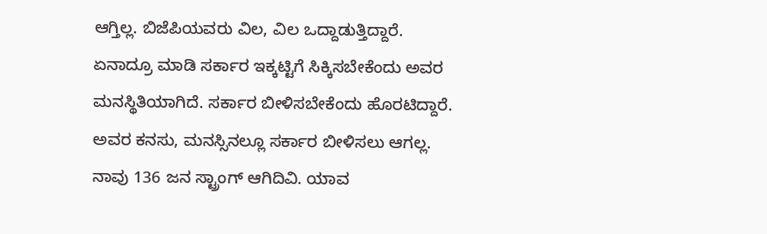ಆಗ್ತಿಲ್ಲ. ಬಿಜೆಪಿಯವರು ವಿಲ, ವಿಲ ಒದ್ದಾಡುತ್ತಿದ್ದಾರೆ. ಏನಾದ್ರೂ ಮಾಡಿ ಸರ್ಕಾರ ಇಕ್ಕಟ್ಟಿಗೆ ಸಿಕ್ಕಿಸಬೇಕೆಂದು ಅವರ ಮನಸ್ಥಿತಿಯಾಗಿದೆ. ಸರ್ಕಾರ ಬೀಳಿಸಬೇಕೆಂದು ಹೊರಟಿದ್ದಾರೆ. ಅವರ ಕನಸು, ಮನಸ್ಸಿನಲ್ಲೂ ಸರ್ಕಾರ ಬೀಳಿಸಲು ಆಗಲ್ಲ. ನಾವು 136 ಜನ ಸ್ಟ್ರಾಂಗ್ ಆಗಿದಿವಿ. ಯಾವ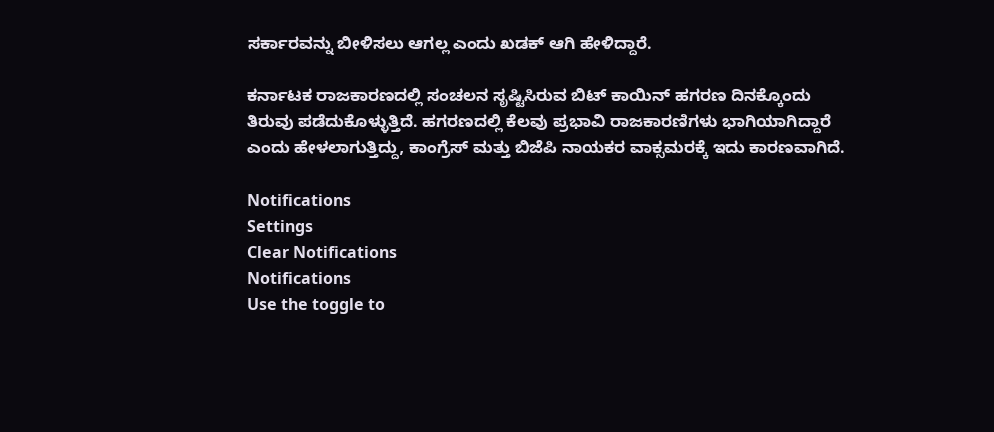ಸರ್ಕಾರವನ್ನು ಬೀಳಿಸಲು ಆಗಲ್ಲ ಎಂದು ಖಡಕ್ ಆಗಿ ಹೇಳಿದ್ದಾರೆ.

ಕರ್ನಾಟಕ ರಾಜಕಾರಣದಲ್ಲಿ ಸಂಚಲನ ಸೃಷ್ಟಿಸಿರುವ ಬಿಟ್ ಕಾಯಿನ್ ಹಗರಣ ದಿನಕ್ಕೊಂದು ತಿರುವು ಪಡೆದುಕೊಳ್ಳುತ್ತಿದೆ. ಹಗರಣದಲ್ಲಿ ಕೆಲವು ಪ್ರಭಾವಿ ರಾಜಕಾರಣಿಗಳು ಭಾಗಿಯಾಗಿದ್ದಾರೆ ಎಂದು ಹೇಳಲಾಗುತ್ತಿದ್ದು, ಕಾಂಗ್ರೆಸ್ ಮತ್ತು ಬಿಜೆಪಿ ನಾಯಕರ ವಾಕ್ಸಮರಕ್ಕೆ ಇದು ಕಾರಣವಾಗಿದೆ.

Notifications
Settings
Clear Notifications
Notifications
Use the toggle to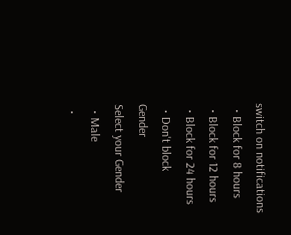switch on notifications
  • Block for 8 hours
  • Block for 12 hours
  • Block for 24 hours
  • Don't block
Gender
Select your Gender
  • Male
  •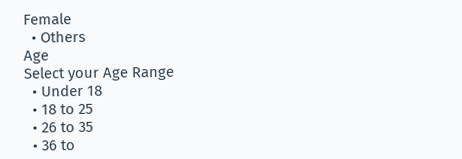Female
  • Others
Age
Select your Age Range
  • Under 18
  • 18 to 25
  • 26 to 35
  • 36 to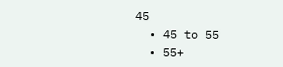45
  • 45 to 55
  • 55+